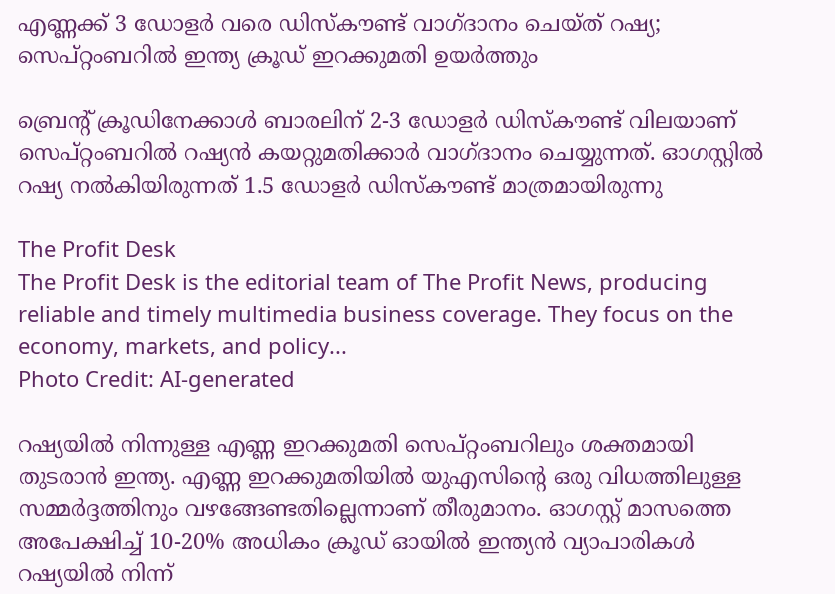എണ്ണക്ക് 3 ഡോളര്‍ വരെ ഡിസ്‌കൗണ്ട് വാഗ്ദാനം ചെയ്ത് റഷ്യ; സെപ്റ്റംബറില്‍ ഇന്ത്യ ക്രൂഡ് ഇറക്കുമതി ഉയര്‍ത്തും

ബ്രെന്റ് ക്രൂഡിനേക്കാള്‍ ബാരലിന് 2-3 ഡോളര്‍ ഡിസ്‌കൗണ്ട് വിലയാണ് സെപ്റ്റംബറില്‍ റഷ്യന്‍ കയറ്റുമതിക്കാര്‍ വാഗ്ദാനം ചെയ്യുന്നത്. ഓഗസ്റ്റില്‍ റഷ്യ നല്‍കിയിരുന്നത് 1.5 ഡോളര്‍ ഡിസ്‌കൗണ്ട് മാത്രമായിരുന്നു

The Profit Desk
The Profit Desk is the editorial team of The Profit News, producing reliable and timely multimedia business coverage. They focus on the economy, markets, and policy...
Photo Credit: AI-generated

റഷ്യയില്‍ നിന്നുള്ള എണ്ണ ഇറക്കുമതി സെപ്റ്റംബറിലും ശക്തമായി തുടരാന്‍ ഇന്ത്യ. എണ്ണ ഇറക്കുമതിയില്‍ യുഎസിന്റെ ഒരു വിധത്തിലുള്ള സമ്മര്‍ദ്ദത്തിനും വഴങ്ങേണ്ടതില്ലെന്നാണ് തീരുമാനം. ഓഗസ്റ്റ് മാസത്തെ അപേക്ഷിച്ച് 10-20% അധികം ക്രൂഡ് ഓയില്‍ ഇന്ത്യന്‍ വ്യാപാരികള്‍ റഷ്യയില്‍ നിന്ന്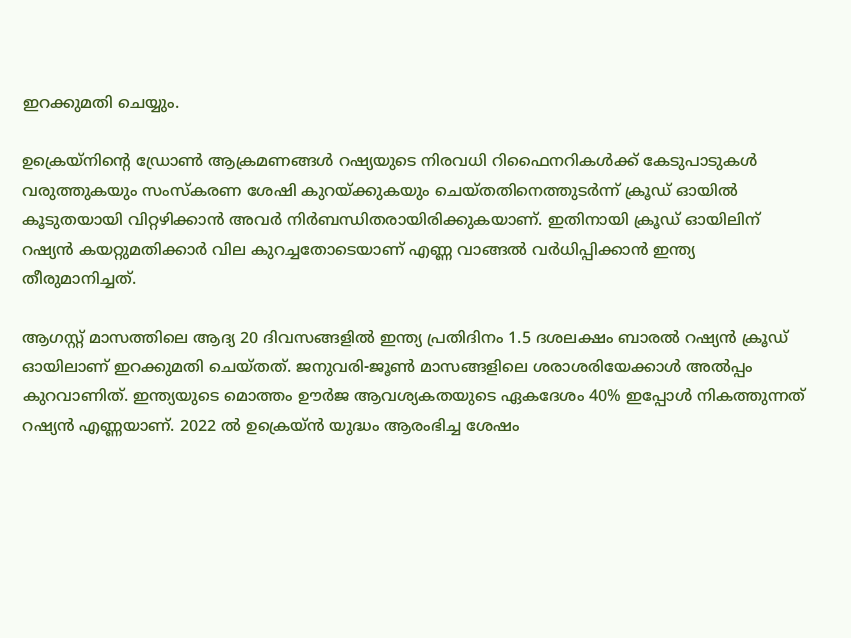ഇറക്കുമതി ചെയ്യും.

ഉക്രെയ്‌നിന്റെ ഡ്രോണ്‍ ആക്രമണങ്ങള്‍ റഷ്യയുടെ നിരവധി റിഫൈനറികള്‍ക്ക് കേടുപാടുകള്‍ വരുത്തുകയും സംസ്‌കരണ ശേഷി കുറയ്ക്കുകയും ചെയ്തതിനെത്തുടര്‍ന്ന് ക്രൂഡ് ഓയില്‍ കൂടുതയായി വിറ്റഴിക്കാന്‍ അവര്‍ നിര്‍ബന്ധിതരായിരിക്കുകയാണ്. ഇതിനായി ക്രൂഡ് ഓയിലിന് റഷ്യന്‍ കയറ്റുമതിക്കാര്‍ വില കുറച്ചതോടെയാണ് എണ്ണ വാങ്ങല്‍ വര്‍ധിപ്പിക്കാന്‍ ഇന്ത്യ തീരുമാനിച്ചത്.

ആഗസ്റ്റ് മാസത്തിലെ ആദ്യ 20 ദിവസങ്ങളില്‍ ഇന്ത്യ പ്രതിദിനം 1.5 ദശലക്ഷം ബാരല്‍ റഷ്യന്‍ ക്രൂഡ് ഓയിലാണ് ഇറക്കുമതി ചെയ്തത്. ജനുവരി-ജൂണ്‍ മാസങ്ങളിലെ ശരാശരിയേക്കാള്‍ അല്‍പ്പം കുറവാണിത്. ഇന്ത്യയുടെ മൊത്തം ഊര്‍ജ ആവശ്യകതയുടെ ഏകദേശം 40% ഇപ്പോള്‍ നികത്തുന്നത് റഷ്യന്‍ എണ്ണയാണ്. 2022 ല്‍ ഉക്രെയ്ന്‍ യുദ്ധം ആരംഭിച്ച ശേഷം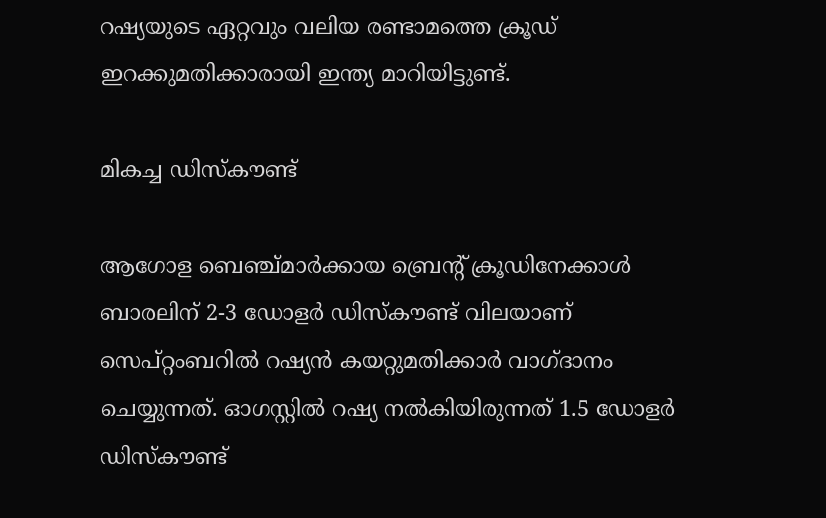റഷ്യയുടെ ഏറ്റവും വലിയ രണ്ടാമത്തെ ക്രൂഡ് ഇറക്കുമതിക്കാരായി ഇന്ത്യ മാറിയിട്ടുണ്ട്.

മികച്ച ഡിസ്‌കൗണ്ട്

ആഗോള ബെഞ്ച്മാര്‍ക്കായ ബ്രെന്റ് ക്രൂഡിനേക്കാള്‍ ബാരലിന് 2-3 ഡോളര്‍ ഡിസ്‌കൗണ്ട് വിലയാണ് സെപ്റ്റംബറില്‍ റഷ്യന്‍ കയറ്റുമതിക്കാര്‍ വാഗ്ദാനം ചെയ്യുന്നത്. ഓഗസ്റ്റില്‍ റഷ്യ നല്‍കിയിരുന്നത് 1.5 ഡോളര്‍ ഡിസ്‌കൗണ്ട്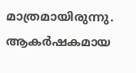മാത്രമായിരുന്നു. ആകര്‍ഷകമായ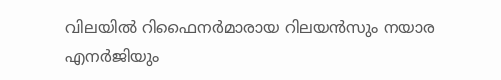വിലയില്‍ റിഫൈനര്‍മാരായ റിലയന്‍സും നയാര എനര്‍ജിയും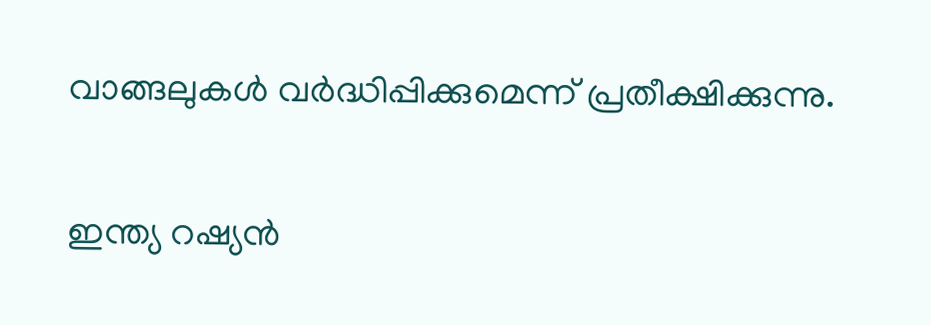വാങ്ങലുകള്‍ വര്‍ദ്ധിപ്പിക്കുമെന്ന് പ്രതീക്ഷിക്കുന്നു.

ഇന്ത്യ റഷ്യന്‍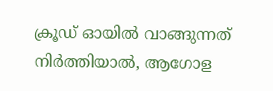ക്രൂഡ് ഓയില്‍ വാങ്ങുന്നത് നിര്‍ത്തിയാല്‍, ആഗോള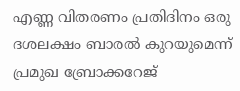എണ്ണ വിതരണം പ്രതിദിനം ഒരു ദശലക്ഷം ബാരല്‍ കുറയുമെന്ന് പ്രമുഖ ബ്രോക്കറേജ്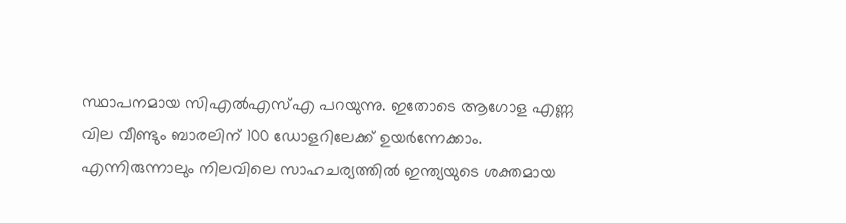സ്ഥാപനമായ സിഎല്‍എസ്എ പറയുന്നു. ഇതോടെ ആഗോള എണ്ണ വില വീണ്ടും ബാരലിന് 100 ഡോളറിലേക്ക് ഉയര്‍ന്നേക്കാം. എന്നിരുന്നാലും നിലവിലെ സാഹചര്യത്തില്‍ ഇന്ത്യയുടെ ശക്തമായ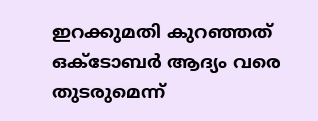ഇറക്കുമതി കുറഞ്ഞത് ഒക്ടോബര്‍ ആദ്യം വരെ തുടരുമെന്ന്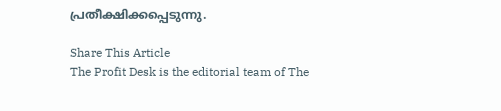പ്രതീക്ഷിക്കപ്പെടുന്നു.

Share This Article
The Profit Desk is the editorial team of The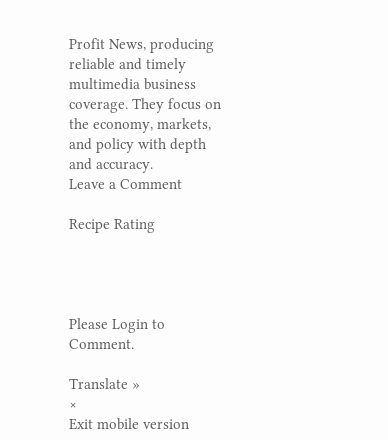Profit News, producing reliable and timely multimedia business coverage. They focus on the economy, markets, and policy with depth and accuracy.
Leave a Comment

Recipe Rating




Please Login to Comment.

Translate »
×
Exit mobile version